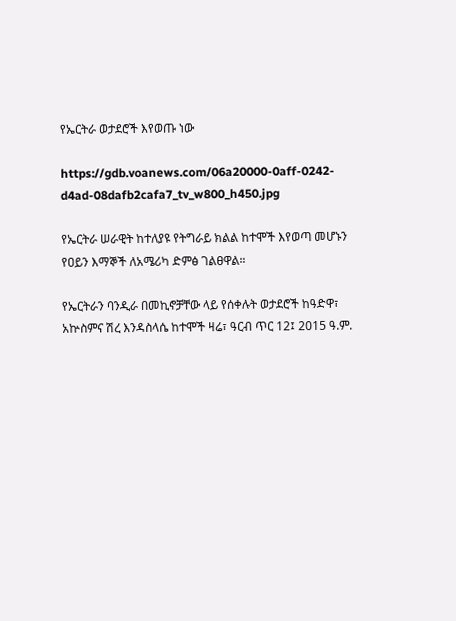የኤርትራ ወታደሮች እየወጡ ነው

https://gdb.voanews.com/06a20000-0aff-0242-d4ad-08dafb2cafa7_tv_w800_h450.jpg

የኤርትራ ሠራዊት ከተለያዩ የትግራይ ክልል ከተሞች እየወጣ መሆኑን የዐይን እማኞች ለአሜሪካ ድምፅ ገልፀዋል።

የኤርትራን ባንዲራ በመኪኖቻቸው ላይ የሰቀሉት ወታደሮች ከዓድዋ፣ አኵስምና ሽረ እንዳስላሴ ከተሞች ዛሬ፣ ዓርብ ጥር 12፤ 2015 ዓ.ም.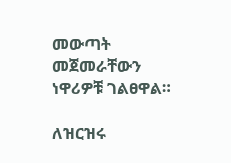መውጣት መጀመራቸውን ነዋሪዎቹ ገልፀዋል።

ለዝርዝሩ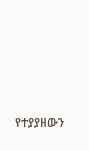የተያያዘውን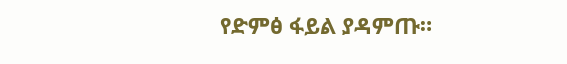የድምፅ ፋይል ያዳምጡ።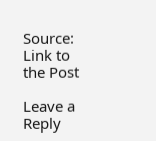Source: Link to the Post

Leave a Reply